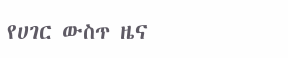የሀገር ውስጥ ዜና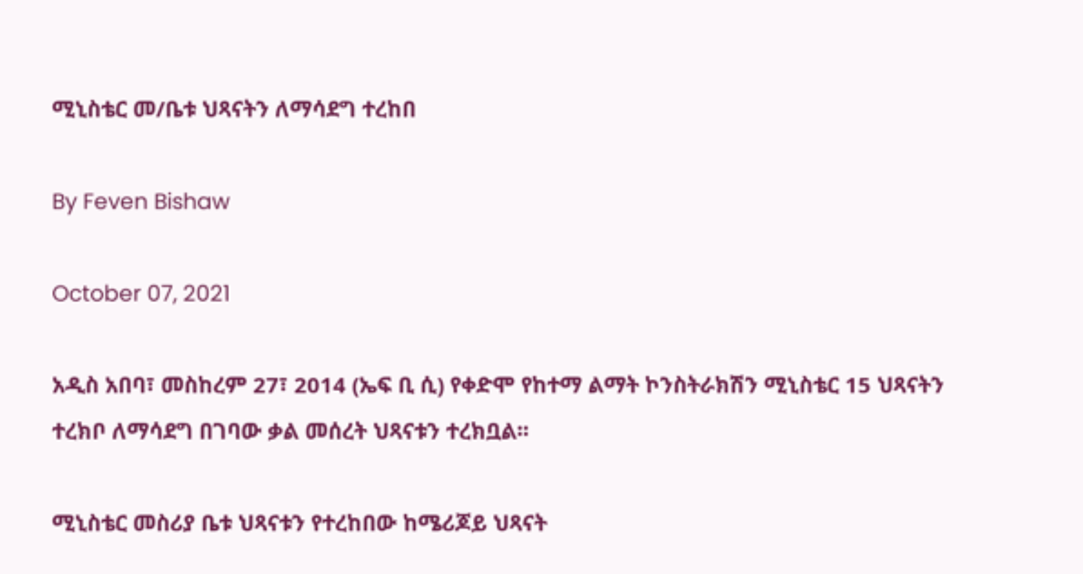ሚኒስቴር መ/ቤቱ ህጻናትን ለማሳደግ ተረከበ

By Feven Bishaw

October 07, 2021

አዲስ አበባ፣ መስከረም 27፣ 2014 (ኤፍ ቢ ሲ) የቀድሞ የከተማ ልማት ኮንስትራክሽን ሚኒስቴር 15 ህጻናትን ተረክቦ ለማሳደግ በገባው ቃል መሰረት ህጻናቱን ተረክቧል፡፡

ሚኒስቴር መስሪያ ቤቱ ህጻናቱን የተረከበው ከሜሪጆይ ህጻናት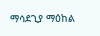ማሳደጊያ ማዕከል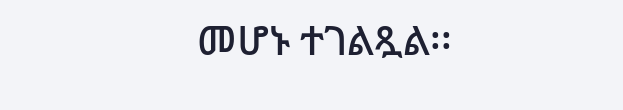መሆኑ ተገልጿል፡፡